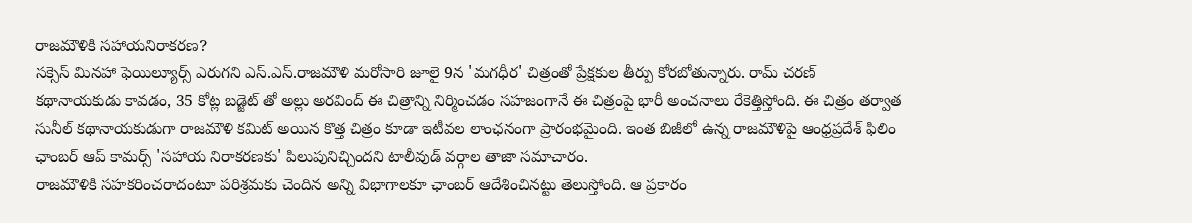రాజమౌళికి సహాయనిరాకరణ?
సక్సెస్ మినహా ఫెయిల్యూర్స్ ఎరుగని ఎస్.ఎస్.రాజమౌళి మరోసారి జూలై 9న 'మగధీర' చిత్రంతో ప్రేక్షకుల తీర్పు కోరబోతున్నారు. రామ్ చరణ్ కథానాయకుడు కావడం, 35 కోట్ల బడ్జెట్ తో అల్లు అరవింద్ ఈ చిత్రాన్ని నిర్మించడం సహజంగానే ఈ చిత్రంపై భారీ అంచనాలు రేకెత్తిస్తోంది. ఈ చిత్రం తర్వాత సునీల్ కథానాయకుడుగా రాజమౌళి కమిట్ అయిన కొత్త చిత్రం కూడా ఇటీవల లాంఛనంగా ప్రారంభమైంది. ఇంత బిజీలో ఉన్న రాజమౌళిపై ఆంధ్రప్రదేశ్ ఫిలిం ఛాంబర్ ఆప్ కామర్స్ 'సహాయ నిరాకరణకు' పిలుపునిచ్చిందని టాలీవుడ్ వర్గాల తాజా సమాచారం.
రాజమౌళికి సహకరించరాదంటూ పరిశ్రమకు చెందిన అన్ని విభాగాలకూ ఛాంబర్ ఆదేశించినట్టు తెలుస్తోంది. ఆ ప్రకారం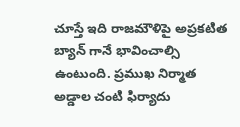చూస్తే ఇది రాజమౌళిపై అప్రకటిత బ్యాన్ గానే భావించాల్సి ఉంటుంది. ప్రముఖ నిర్మాత అడ్డాల చంటి ఫిర్యాదు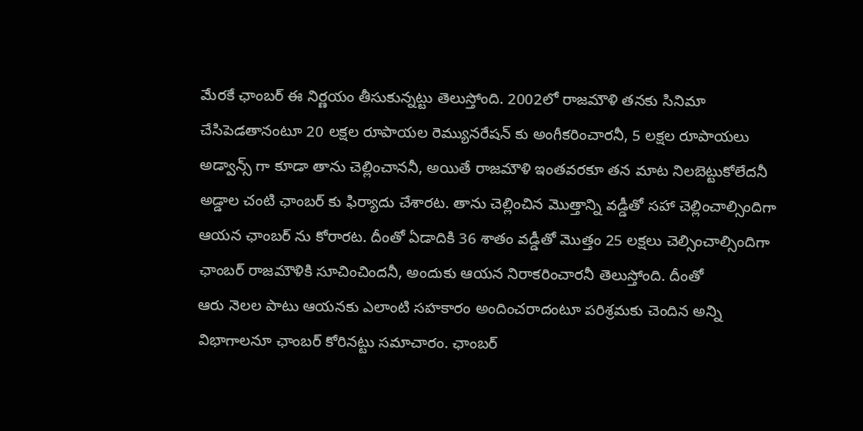మేరకే ఛాంబర్ ఈ నిర్ణయం తీసుకున్నట్టు తెలుస్తోంది. 2002లో రాజమౌళి తనకు సినిమా చేసిపెడతానంటూ 20 లక్షల రూపాయల రెమ్యునరేషన్ కు అంగీకరించారనీ, 5 లక్షల రూపాయలు అడ్వాన్స్ గా కూడా తాను చెల్లించాననీ, అయితే రాజమౌళి ఇంతవరకూ తన మాట నిలబెట్టుకోలేదనీ అడ్డాల చంటి ఛాంబర్ కు ఫిర్యాదు చేశారట. తాను చెల్లించిన మొత్తాన్ని వడ్డీతో సహా చెల్లించాల్సిందిగా ఆయన ఛాంబర్ ను కోరారట. దీంతో ఏడాదికి 36 శాతం వడ్డీతో మొత్తం 25 లక్షలు చెల్సించాల్సిందిగా ఛాంబర్ రాజమౌళికి సూచించిందనీ, అందుకు ఆయన నిరాకరించారనీ తెలుస్తోంది. దీంతో
ఆరు నెలల పాటు ఆయనకు ఎలాంటి సహకారం అందించరాదంటూ పరిశ్రమకు చెందిన అన్ని విభాగాలనూ ఛాంబర్ కోరినట్టు సమాచారం. ఛాంబర్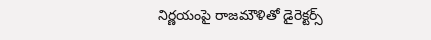నిర్ణయంపై రాజమౌళితో డైరెక్టర్స్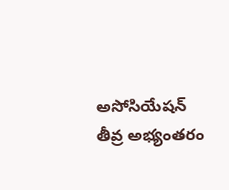అసోసియేషన్ తీవ్ర అభ్యంతరం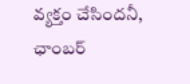వ్యక్తం చేసిందనీ, ఛాంబర్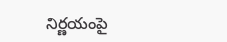నిర్ణయంపై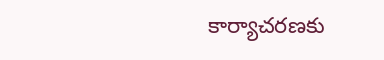కార్యాచరణకు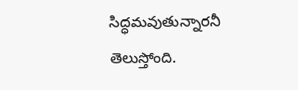సిద్ధమవుతున్నారనీ తెలుస్తోంది.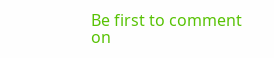Be first to comment on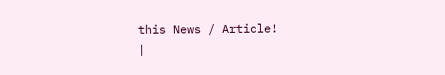this News / Article!
|